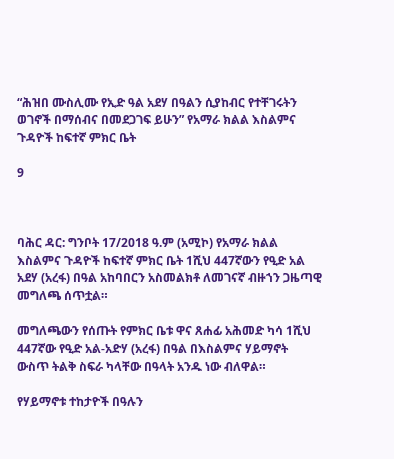“ሕዝበ ሙስሊሙ የኢድ ዓል አደሃ በዓልን ሲያከብር የተቸገሩትን ወገኖች በማሰብና በመደጋገፍ ይሁን” የአማራ ክልል እስልምና ጉዳዮች ከፍተኛ ምክር ቤት

9



ባሕር ዳር: ግንቦት 17/2018 ዓ.ም (አሚኮ) የአማራ ክልል እስልምና ጉዳዮች ከፍተኛ ምክር ቤት 1ሺህ 447ኛውን የዒድ አል አደሃ (አረፋ) በዓል አከባበርን አስመልክቶ ለመገናኛ ብዙኀን ጋዜጣዊ መግለጫ ሰጥቷል።

መግለጫውን የሰጡት የምክር ቤቱ ዋና ጸሐፊ አሕመድ ካሳ 1ሺህ 447ኛው የዒድ አል-አድሃ (አረፋ) በዓል በእስልምና ሃይማኖት ውስጥ ትልቅ ስፍራ ካላቸው በዓላት አንዱ ነው ብለዋል።

የሃይማኖቱ ተከታዮች በዓሉን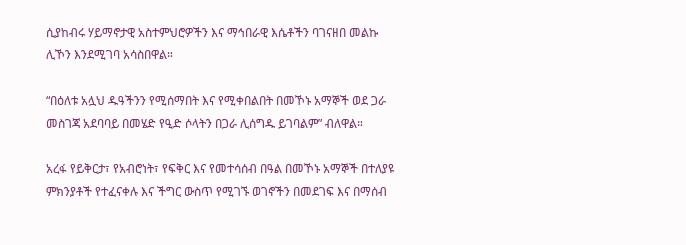ሲያከብሩ ሃይማኖታዊ አስተምህሮዎችን እና ማኅበራዊ እሴቶችን ባገናዘበ መልኩ ሊኾን እንደሚገባ አሳስበዋል።

“በዕለቱ አሏህ ዱዓችንን የሚሰማበት እና የሚቀበልበት በመኾኑ አማኞች ወደ ጋራ መስገጃ አደባባይ በመሄድ የዒድ ሶላትን በጋራ ሊሰግዱ ይገባልም” ብለዋል።

አረፋ የይቅርታ፣ የአብሮነት፣ የፍቅር እና የመተሳሰብ በዓል በመኾኑ አማኞች በተለያዩ ምክንያቶች የተፈናቀሉ እና ችግር ውስጥ የሚገኙ ወገኖችን በመደገፍ እና በማሰብ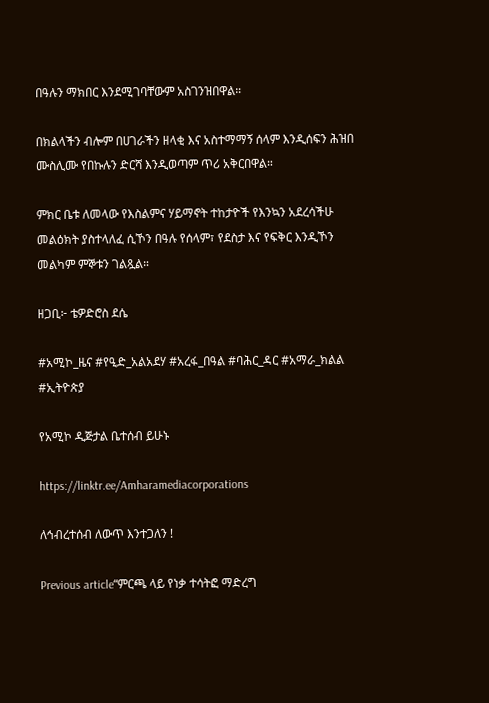በዓሉን ማክበር እንደሚገባቸውም አስገንዝበዋል።

በክልላችን ብሎም በሀገራችን ዘላቂ እና አስተማማኝ ሰላም እንዲሰፍን ሕዝበ ሙስሊሙ የበኩሉን ድርሻ እንዲወጣም ጥሪ አቅርበዋል።

ምክር ቤቱ ለመላው የእስልምና ሃይማኖት ተከታዮች የእንኳን አደረሳችሁ መልዕክት ያስተላለፈ ሲኾን በዓሉ የሰላም፣ የደስታ እና የፍቅር እንዲኾን መልካም ምኞቱን ገልጿል።

ዘጋቢ፦ ቴዎድሮስ ደሴ

#አሚኮ_ዜና #የዒድ_አልአደሃ #አረፋ_በዓል #ባሕር_ዳር #አማራ_ክልል #ኢትዮጵያ

የአሚኮ ዲጅታል ቤተሰብ ይሁኑ

https://linktr.ee/Amharamediacorporations

ለኅብረተሰብ ለውጥ እንተጋለን !

Previous article“ምርጫ ላይ የነቃ ተሳትፎ ማድረግ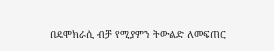በዴሞክራሲ ብቻ የሚያምን ትውልድ ለመፍጠር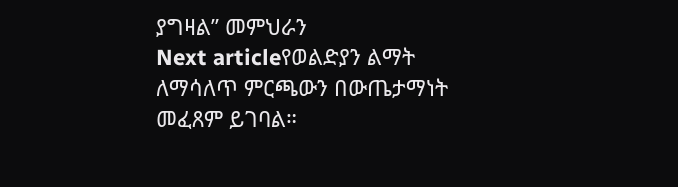ያግዛል” መምህራን
Next articleየወልድያን ልማት ለማሳለጥ ምርጫውን በውጤታማነት መፈጸም ይገባል።